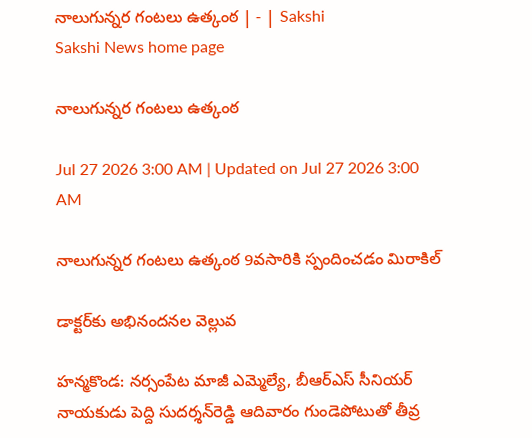నాలుగున్నర గంటలు ఉత్కంఠ | - | Sakshi
Sakshi News home page

నాలుగున్నర గంటలు ఉత్కంఠ

Jul 27 2026 3:00 AM | Updated on Jul 27 2026 3:00 AM

నాలుగున్నర గంటలు ఉత్కంఠ 9వసారికి స్పందించడం మిరాకిల్‌

డాక్టర్‌కు అభినందనల వెల్లువ

హన్మకొండ: నర్సంపేట మాజీ ఎమ్మెల్యే, బీఆర్‌ఎస్‌ సీనియర్‌ నాయకుడు పెద్ది సుదర్శన్‌రెడ్డి ఆదివారం గుండెపోటుతో తీవ్ర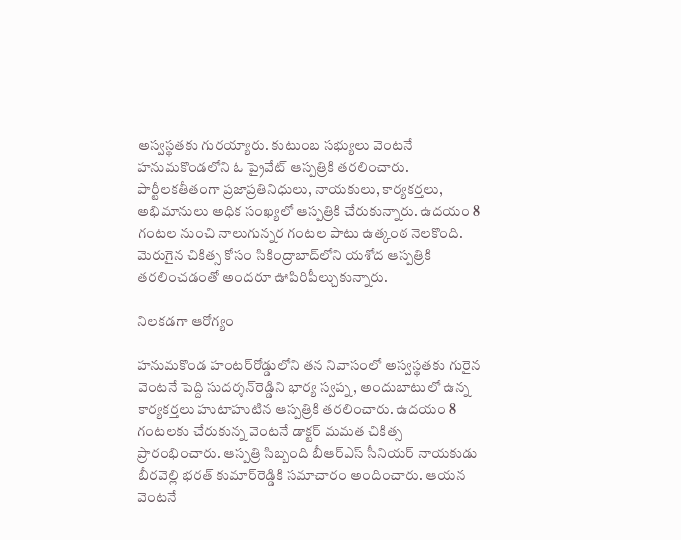అస్వస్థతకు గురయ్యారు. కుటుంబ సభ్యులు వెంటనే హనుమకొండలోని ఓ ప్రైవేట్‌ ఆస్పత్రికి తరలించారు. పార్టీలకతీతంగా ప్రజాప్రతినిధులు, నాయకులు, కార్యకర్తలు, అభిమానులు అధిక సంఖ్యలో ఆస్పత్రికి చేరుకున్నారు. ఉదయం 8 గంటల నుంచి నాలుగున్నర గంటల పాటు ఉత్కంఠ నెలకొంది. మెరుగైన చికిత్స కోసం సికింద్రాబాద్‌లోని యశోద ఆస్పత్రికి తరలించడంతో అందరూ ఊపిరిపీల్చుకున్నారు.

నిలకడగా ఆరోగ్యం

హనుమకొండ హంటర్‌రోడ్డులోని తన నివాసంలో అస్వస్థతకు గురైన వెంటనే పెద్ది సుదర్శన్‌రెడ్డిని భార్య స్వప్న, అందుబాటులో ఉన్న కార్యకర్తలు హుటాహుటిన ఆస్పత్రికి తరలించారు. ఉదయం 8 గంటలకు చేరుకున్న వెంటనే డాక్టర్‌ మమత చికిత్స ప్రారంభించారు. ఆస్పత్రి సిబ్బంది బీఆర్‌ఎస్‌ సీనియర్‌ నాయకుడు బీరవెల్లి భరత్‌ కుమార్‌రెడ్డికి సమాచారం అందించారు. ఆయన వెంటనే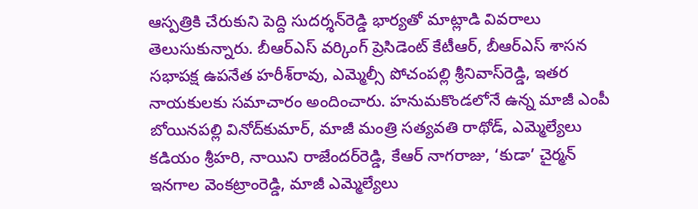ఆస్పత్రికి చేరుకుని పెద్ది సుదర్శన్‌రెడ్డి భార్యతో మాట్లాడి వివరాలు తెలుసుకున్నారు. బీఆర్‌ఎస్‌ వర్కింగ్‌ ప్రెసిడెంట్‌ కేటీఆర్‌, బీఆర్‌ఎస్‌ శాసన సభాపక్ష ఉపనేత హరీశ్‌రావు, ఎమ్మెల్సీ పోచంపల్లి శ్రీనివాస్‌రెడ్డి, ఇతర నాయకులకు సమాచారం అందించారు. హనుమకొండలోనే ఉన్న మాజీ ఎంపీ బోయినపల్లి వినోద్‌కుమార్‌, మాజీ మంత్రి సత్యవతి రాథోడ్‌, ఎమ్మెల్యేలు కడియం శ్రీహరి, నాయిని రాజేందర్‌రెడ్డి, కేఆర్‌ నాగరాజు, ‘కుడా’ చైర్మన్‌ ఇనగాల వెంకట్రాంరెడ్డి, మాజీ ఎమ్మెల్యేలు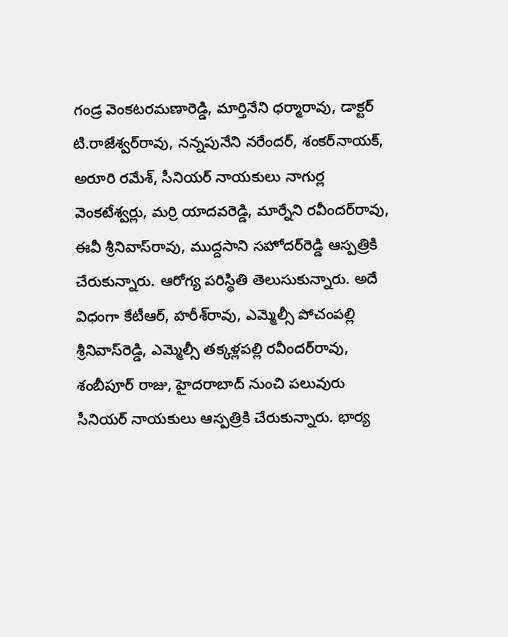గండ్ర వెంకటరమణారెడ్డి, మార్తినేని ధర్మారావు, డాక్టర్‌ టి.రాజేశ్వర్‌రావు, నన్నపునేని నరేందర్‌, శంకర్‌నాయక్‌, అరూరి రమేశ్‌, సీనియర్‌ నాయకులు నాగుర్ల వెంకటేశ్వర్లు, మర్రి యాదవరెడ్డి, మార్నేని రవీందర్‌రావు, ఈవీ శ్రీనివాస్‌రావు, ముద్దసాని సహోదర్‌రెడ్డి ఆస్పత్రికి చేరుకున్నారు. ఆరోగ్య పరిస్థితి తెలుసుకున్నారు. అదే విధంగా కేటీఆర్‌, హరీశ్‌రావు, ఎమ్మెల్సీ పోచంపల్లి శ్రీనివాస్‌రెడ్డి, ఎమ్మెల్సీ తక్కళ్లపల్లి రవీందర్‌రావు, శంబీపూర్‌ రాజు, హైదరాబాద్‌ నుంచి పలువురు సీనియర్‌ నాయకులు ఆస్పత్రికి చేరుకున్నారు. భార్య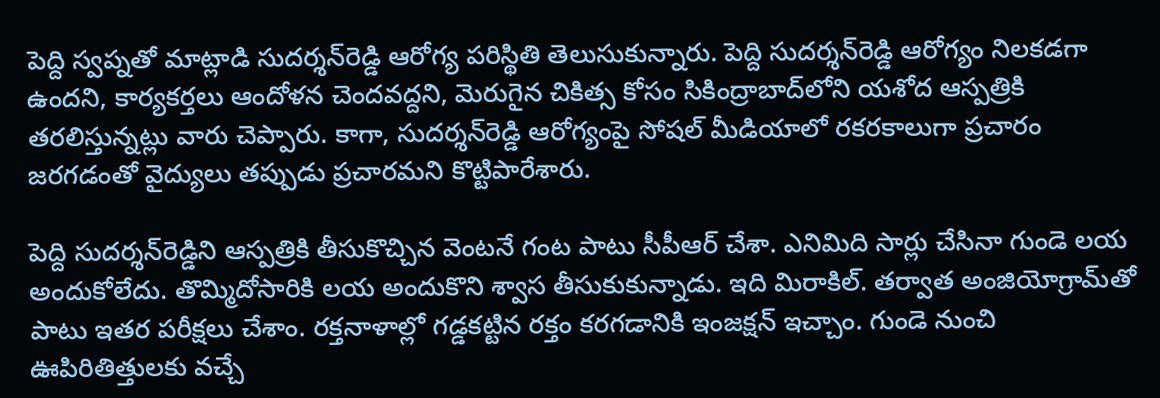పెద్ది స్వప్నతో మాట్లాడి సుదర్శన్‌రెడ్డి ఆరోగ్య పరిస్థితి తెలుసుకున్నారు. పెద్ది సుదర్శన్‌రెడ్డి ఆరోగ్యం నిలకడగా ఉందని, కార్యకర్తలు ఆందోళన చెందవద్దని, మెరుగైన చికిత్స కోసం సికింద్రాబాద్‌లోని యశోద ఆస్పత్రికి తరలిస్తున్నట్లు వారు చెప్పారు. కాగా, సుదర్శన్‌రెడ్డి ఆరోగ్యంపై సోషల్‌ మీడియాలో రకరకాలుగా ప్రచారం జరగడంతో వైద్యులు తప్పుడు ప్రచారమని కొట్టిపారేశారు.

పెద్ది సుదర్శన్‌రెడ్డిని ఆస్పత్రికి తీసుకొచ్చిన వెంటనే గంట పాటు సీపీఆర్‌ చేశా. ఎనిమిది సార్లు చేసినా గుండె లయ అందుకోలేదు. తొమ్మిదోసారికి లయ అందుకొని శ్వాస తీసుకుకున్నాడు. ఇది మిరాకిల్‌. తర్వాత అంజియోగ్రామ్‌తో పాటు ఇతర పరీక్షలు చేశాం. రక్తనాళాల్లో గడ్డకట్టిన రక్తం కరగడానికి ఇంజక్షన్‌ ఇచ్చాం. గుండె నుంచి ఊపిరితిత్తులకు వచ్చే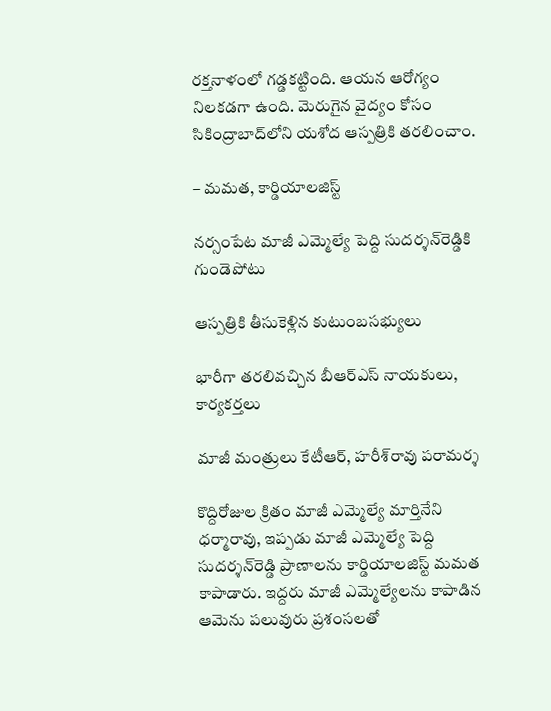రక్తనాళంలో గడ్డకట్టింది. ఆయన ఆరోగ్యం నిలకడగా ఉంది. మెరుగైన వైద్యం కోసం సికింద్రాబాద్‌లోని యశోద ఆస్పత్రికి తరలించాం.

– మమత, కార్డియాలజిస్ట్‌

నర్సంపేట మాజీ ఎమ్మెల్యే పెద్ది సుదర్శన్‌రెడ్డికి గుండెపోటు

ఆస్పత్రికి తీసుకెళ్లిన కుటుంబసభ్యులు

భారీగా తరలివచ్చిన బీఆర్‌ఎస్‌ నాయకులు, కార్యకర్తలు

మాజీ మంత్రులు కేటీఆర్‌, హరీశ్‌రావు పరామర్శ

కొద్దిరోజుల క్రితం మాజీ ఎమ్మెల్యే మార్తినేని ధర్మారావు, ఇప్పడు మాజీ ఎమ్మెల్యే పెద్ది సుదర్శన్‌రెడ్డి ప్రాణాలను కార్డియాలజిస్ట్‌ మమత కాపాడారు. ఇద్దరు మాజీ ఎమ్మెల్యేలను కాపాడిన ఆమెను పలువురు ప్రశంసలతో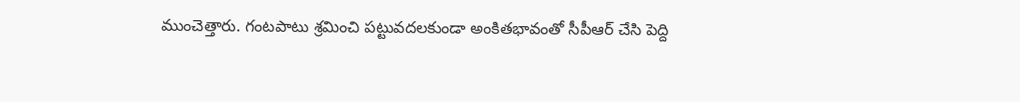ముంచెత్తారు. గంటపాటు శ్రమించి పట్టువదలకుండా అంకితభావంతో సీపీఆర్‌ చేసి పెద్ది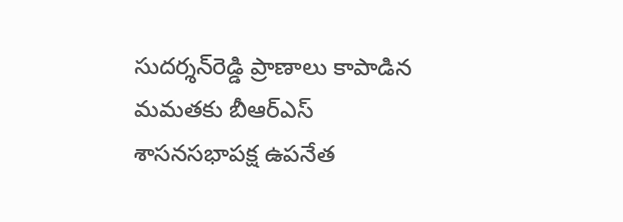సుదర్శన్‌రెడ్డి ప్రాణాలు కాపాడిన మమతకు బీఆర్‌ఎస్‌ శాసనసభాపక్ష ఉపనేత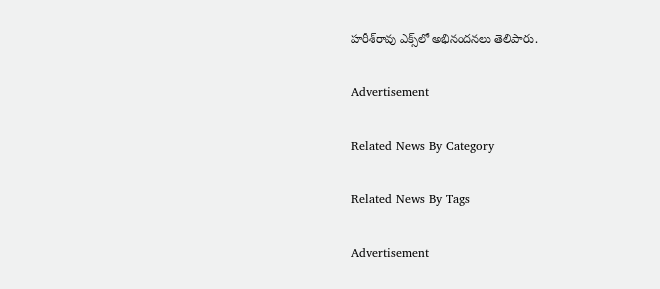హరీశ్‌రావు ఎక్స్‌లో అభినందనలు తెలిపారు.

Advertisement

Related News By Category

Related News By Tags

Advertisement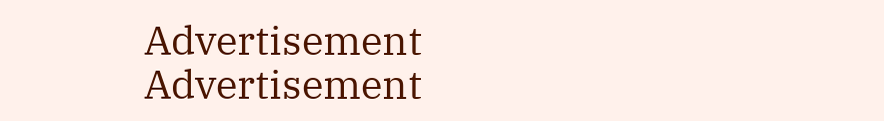Advertisement
Advertisement